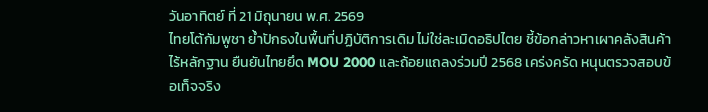วันอาทิตย์ ที่ 21 มิถุนายน พ.ศ. 2569
ไทยโต้กัมพูชา ย้ำปักธงในพื้นที่ปฏิบัติการเดิม ไม่ใช่ละเมิดอธิปไตย ชี้ข้อกล่าวหาเผาคลังสินค้าไร้หลักฐาน ยืนยันไทยยึด MOU 2000 และถ้อยแถลงร่วมปี 2568 เคร่งครัด หนุนตรวจสอบข้อเท็จจริง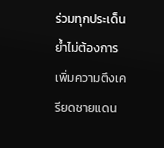ร่วมทุกประเด็น ย้ำไม่ต้องการเพิ่มความตึงเครียดชายแดน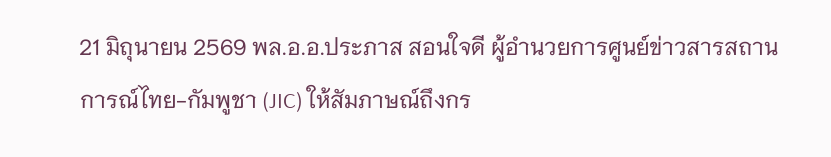21 มิถุนายน 2569 พล.อ.อ.ประภาส สอนใจดี ผู้อำนวยการศูนย์ข่าวสารสถานการณ์ไทย-กัมพูชา (JIC) ให้สัมภาษณ์ถึงกร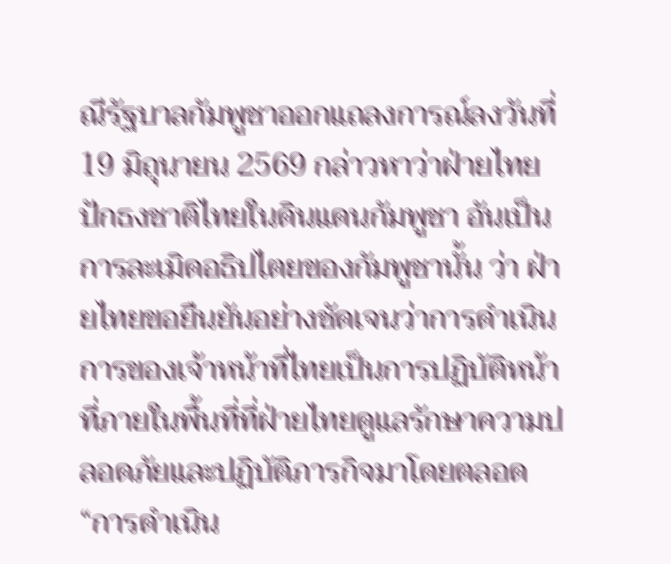ณีรัฐบาลกัมพูชาออกแถลงการณ์ลงวันที่ 19 มิถุนายน 2569 กล่าวหาว่าฝ่ายไทยปักธงชาติไทยในดินแดนกัมพูชา อันเป็นการละเมิดอธิปไตยของกัมพูชานั้น ว่า ฝ่ายไทยขอยืนยันอย่างชัดเจนว่าการดำเนินการของเจ้าหน้าที่ไทยเป็นการปฏิบัติหน้าที่ภายในพื้นที่ที่ฝ่ายไทยดูแลรักษาความปลอดภัยและปฏิบัติภารกิจมาโดยตลอด
“การดำเนิน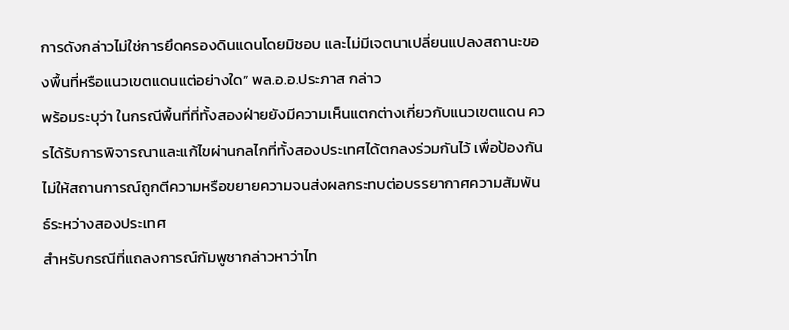การดังกล่าวไม่ใช่การยึดครองดินแดนโดยมิชอบ และไม่มีเจตนาเปลี่ยนแปลงสถานะของพื้นที่หรือแนวเขตแดนแต่อย่างใด” พล.อ.อ.ประภาส กล่าว
พร้อมระบุว่า ในกรณีพื้นที่ที่ทั้งสองฝ่ายยังมีความเห็นแตกต่างเกี่ยวกับแนวเขตแดน ควรได้รับการพิจารณาและแก้ไขผ่านกลไกที่ทั้งสองประเทศได้ตกลงร่วมกันไว้ เพื่อป้องกันไม่ให้สถานการณ์ถูกตีความหรือขยายความจนส่งผลกระทบต่อบรรยากาศความสัมพันธ์ระหว่างสองประเทศ
สำหรับกรณีที่แถลงการณ์กัมพูชากล่าวหาว่าไท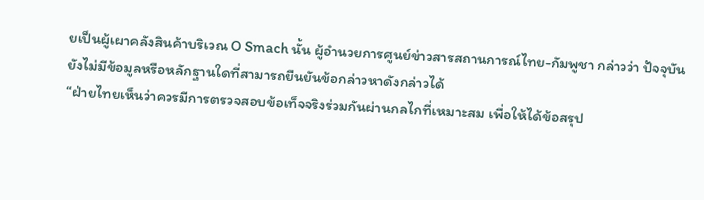ยเป็นผู้เผาคลังสินค้าบริเวณ O Smach นั้น ผู้อำนวยการศูนย์ข่าวสารสถานการณ์ไทย-กัมพูชา กล่าวว่า ปัจจุบันยังไม่มีข้อมูลหรือหลักฐานใดที่สามารถยืนยันข้อกล่าวหาดังกล่าวได้
“ฝ่ายไทยเห็นว่าควรมีการตรวจสอบข้อเท็จจริงร่วมกันผ่านกลไกที่เหมาะสม เพื่อให้ได้ข้อสรุป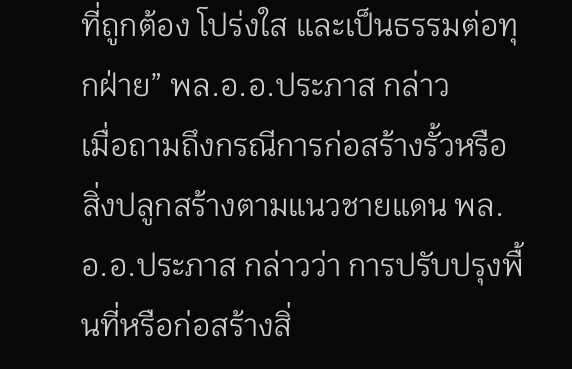ที่ถูกต้อง โปร่งใส และเป็นธรรมต่อทุกฝ่าย” พล.อ.อ.ประภาส กล่าว
เมื่อถามถึงกรณีการก่อสร้างรั้วหรือสิ่งปลูกสร้างตามแนวชายแดน พล.อ.อ.ประภาส กล่าวว่า การปรับปรุงพื้นที่หรือก่อสร้างสิ่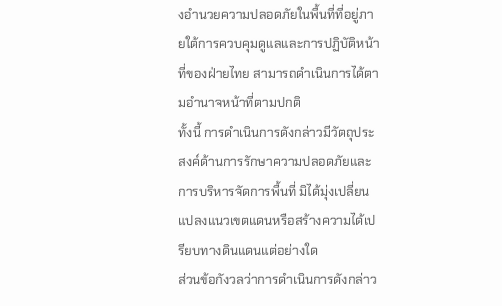งอำนวยความปลอดภัยในพื้นที่ที่อยู่ภายใต้การควบคุมดูแลและการปฏิบัติหน้าที่ของฝ่ายไทย สามารถดำเนินการได้ตามอำนาจหน้าที่ตามปกติ
ทั้งนี้ การดำเนินการดังกล่าวมีวัตถุประสงค์ด้านการรักษาความปลอดภัยและการบริหารจัดการพื้นที่ มิได้มุ่งเปลี่ยนแปลงแนวเขตแดนหรือสร้างความได้เปรียบทางดินแดนแต่อย่างใด
ส่วนข้อกังวลว่าการดำเนินการดังกล่าว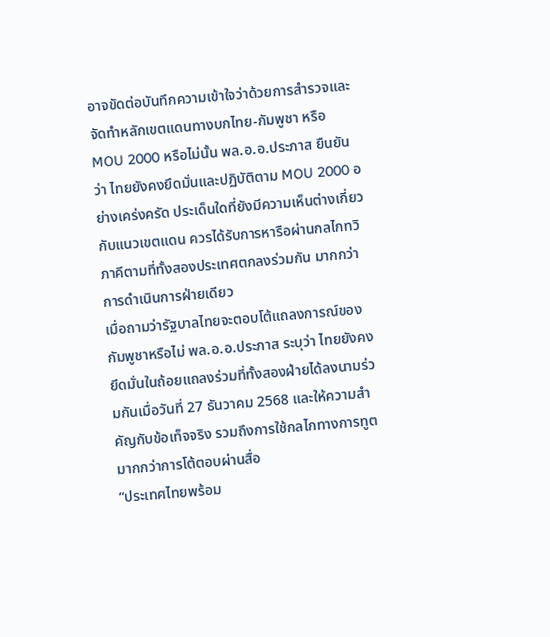อาจขัดต่อบันทึกความเข้าใจว่าด้วยการสำรวจและจัดทำหลักเขตแดนทางบกไทย-กัมพูชา หรือ MOU 2000 หรือไม่นั้น พล.อ.อ.ประภาส ยืนยันว่า ไทยยังคงยึดมั่นและปฏิบัติตาม MOU 2000 อย่างเคร่งครัด ประเด็นใดที่ยังมีความเห็นต่างเกี่ยวกับแนวเขตแดน ควรได้รับการหารือผ่านกลไกทวิภาคีตามที่ทั้งสองประเทศตกลงร่วมกัน มากกว่าการดำเนินการฝ่ายเดียว
เมื่อถามว่ารัฐบาลไทยจะตอบโต้แถลงการณ์ของกัมพูชาหรือไม่ พล.อ.อ.ประภาส ระบุว่า ไทยยังคงยึดมั่นในถ้อยแถลงร่วมที่ทั้งสองฝ่ายได้ลงนามร่วมกันเมื่อวันที่ 27 ธันวาคม 2568 และให้ความสำคัญกับข้อเท็จจริง รวมถึงการใช้กลไกทางการทูตมากกว่าการโต้ตอบผ่านสื่อ
“ประเทศไทยพร้อม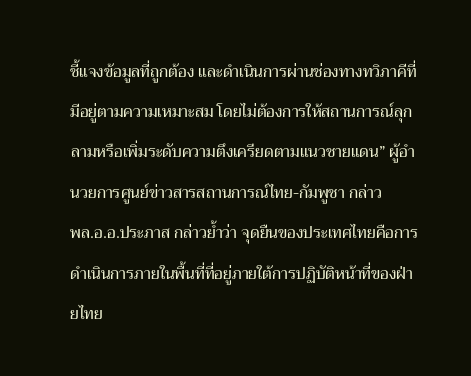ชี้แจงข้อมูลที่ถูกต้อง และดำเนินการผ่านช่องทางทวิภาคีที่มีอยู่ตามความเหมาะสม โดยไม่ต้องการให้สถานการณ์ลุกลามหรือเพิ่มระดับความตึงเครียดตามแนวชายแดน” ผู้อำนวยการศูนย์ข่าวสารสถานการณ์ไทย-กัมพูชา กล่าว
พล.อ.อ.ประภาส กล่าวย้ำว่า จุดยืนของประเทศไทยคือการดำเนินการภายในพื้นที่ที่อยู่ภายใต้การปฏิบัติหน้าที่ของฝ่ายไทย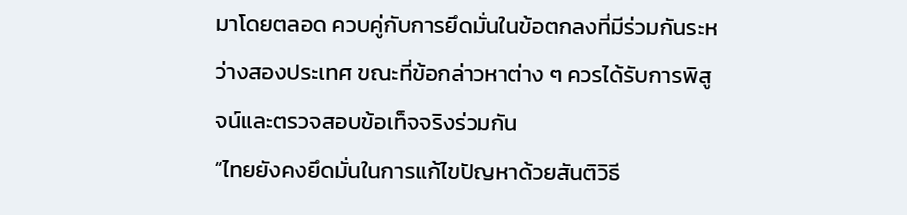มาโดยตลอด ควบคู่กับการยึดมั่นในข้อตกลงที่มีร่วมกันระหว่างสองประเทศ ขณะที่ข้อกล่าวหาต่าง ๆ ควรได้รับการพิสูจน์และตรวจสอบข้อเท็จจริงร่วมกัน
“ไทยยังคงยึดมั่นในการแก้ไขปัญหาด้วยสันติวิธี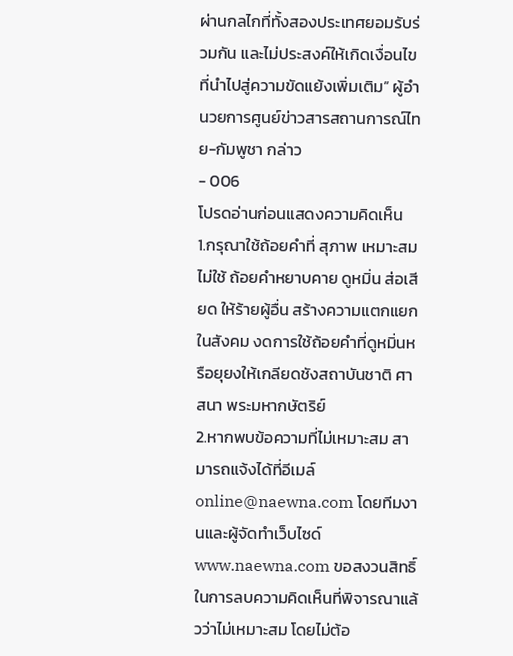ผ่านกลไกที่ทั้งสองประเทศยอมรับร่วมกัน และไม่ประสงค์ให้เกิดเงื่อนไขที่นำไปสู่ความขัดแย้งเพิ่มเติม” ผู้อำนวยการศูนย์ข่าวสารสถานการณ์ไทย-กัมพูชา กล่าว
- 006
โปรดอ่านก่อนแสดงความคิดเห็น
1.กรุณาใช้ถ้อยคำที่ สุภาพ เหมาะสม ไม่ใช้ ถ้อยคำหยาบคาย ดูหมิ่น ส่อเสียด ให้ร้ายผู้อื่น สร้างความแตกแยกในสังคม งดการใช้ถ้อยคำที่ดูหมิ่นหรือยุยงให้เกลียดชังสถาบันชาติ ศาสนา พระมหากษัตริย์
2.หากพบข้อความที่ไม่เหมาะสม สามารถแจ้งได้ที่อีเมล์ online@naewna.com โดยทีมงานและผู้จัดทำเว็บไซด์ www.naewna.com ขอสงวนสิทธิ์ในการลบความคิดเห็นที่พิจารณาแล้วว่าไม่เหมาะสม โดยไม่ต้อ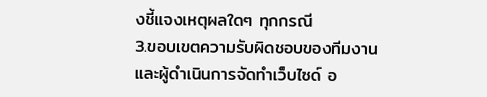งชี้แจงเหตุผลใดๆ ทุกกรณี
3.ขอบเขตความรับผิดชอบของทีมงานและผู้ดำเนินการจัดทำเว็บไซด์ อ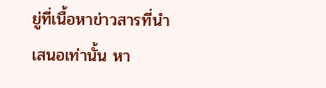ยู่ที่เนื้อหาข่าวสารที่นำเสนอเท่านั้น หา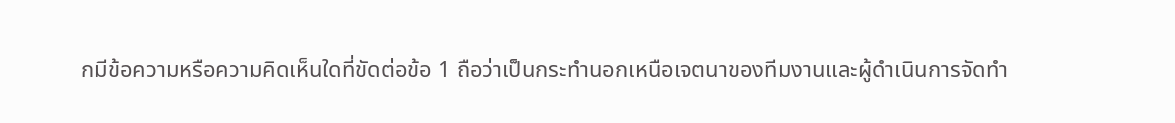กมีข้อความหรือความคิดเห็นใดที่ขัดต่อข้อ 1 ถือว่าเป็นกระทำนอกเหนือเจตนาของทีมงานและผู้ดำเนินการจัดทำ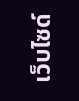เว็บไซด์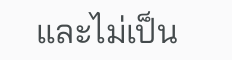และไม่เป็น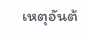เหตุอันต้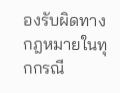องรับผิดทางกฎหมายในทุกกรณี